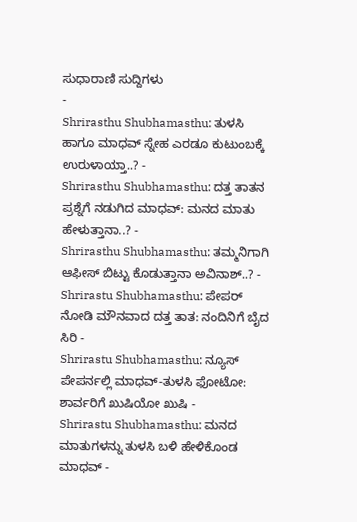ಸುಧಾರಾಣಿ ಸುದ್ದಿಗಳು
-
Shrirasthu Shubhamasthu: ತುಳಸಿ ಹಾಗೂ ಮಾಧವ್ ಸ್ನೇಹ ಎರಡೂ ಕುಟುಂಬಕ್ಕೆ ಉರುಳಾಯ್ತಾ..? -
Shrirasthu Shubhamasthu: ದತ್ತ ತಾತನ ಪ್ರಶ್ನೆಗೆ ನಡುಗಿದ ಮಾಧವ್: ಮನದ ಮಾತು ಹೇಳುತ್ತಾನಾ..? -
Shrirasthu Shubhamasthu: ತಮ್ಮನಿಗಾಗಿ ಆಫೀಸ್ ಬಿಟ್ಟು ಕೊಡುತ್ತಾನಾ ಅವಿನಾಶ್..? -
Shrirastu Shubhamasthu: ಪೇಪರ್ ನೋಡಿ ಮೌನವಾದ ದತ್ತ ತಾತ: ನಂದಿನಿಗೆ ಬೈದ ಸಿರಿ -
Shrirastu Shubhamasthu: ನ್ಯೂಸ್ ಪೇಪರ್ನಲ್ಲಿ ಮಾಧವ್-ತುಳಸಿ ಫೋಟೋ: ಶಾರ್ವರಿಗೆ ಖುಷಿಯೋ ಖುಷಿ -
Shrirastu Shubhamasthu: ಮನದ ಮಾತುಗಳನ್ನು ತುಳಸಿ ಬಳಿ ಹೇಳಿಕೊಂಡ ಮಾಧವ್ -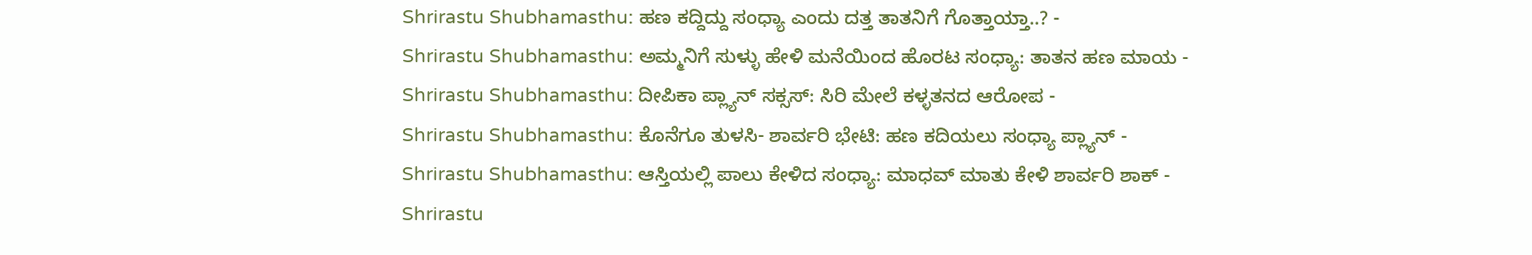Shrirastu Shubhamasthu: ಹಣ ಕದ್ದಿದ್ದು ಸಂಧ್ಯಾ ಎಂದು ದತ್ತ ತಾತನಿಗೆ ಗೊತ್ತಾಯ್ತಾ..? -
Shrirastu Shubhamasthu: ಅಮ್ಮನಿಗೆ ಸುಳ್ಳು ಹೇಳಿ ಮನೆಯಿಂದ ಹೊರಟ ಸಂಧ್ಯಾ: ತಾತನ ಹಣ ಮಾಯ -
Shrirastu Shubhamasthu: ದೀಪಿಕಾ ಪ್ಲ್ಯಾನ್ ಸಕ್ಸಸ್: ಸಿರಿ ಮೇಲೆ ಕಳ್ಳತನದ ಆರೋಪ -
Shrirastu Shubhamasthu: ಕೊನೆಗೂ ತುಳಸಿ- ಶಾರ್ವರಿ ಭೇಟಿ: ಹಣ ಕದಿಯಲು ಸಂಧ್ಯಾ ಪ್ಲ್ಯಾನ್ -
Shrirastu Shubhamasthu: ಆಸ್ತಿಯಲ್ಲಿ ಪಾಲು ಕೇಳಿದ ಸಂಧ್ಯಾ: ಮಾಧವ್ ಮಾತು ಕೇಳಿ ಶಾರ್ವರಿ ಶಾಕ್ -
Shrirastu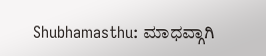Shubhamasthu: ಮಾಧವ್ಗಾಗಿ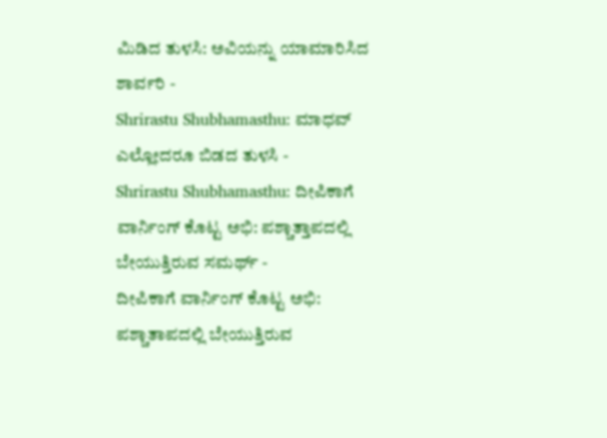ಮಿಡಿದ ತುಳಸಿ: ಅವಿಯನ್ನು ಯಾಮಾರಿಸಿದ ಶಾರ್ವರಿ -
Shrirastu Shubhamasthu: ಮಾಧವ್ ಎಲ್ಲೋದರೂ ಬಿಡದ ತುಳಸಿ -
Shrirastu Shubhamasthu: ದೀಪಿಕಾಗೆ ವಾರ್ನಿಂಗ್ ಕೊಟ್ಟ ಅಭಿ: ಪಶ್ಚಾತ್ತಾಪದಲ್ಲಿ ಬೇಯುತ್ತಿರುವ ಸಮರ್ಥ್ -
ದೀಪಿಕಾಗೆ ವಾರ್ನಿಂಗ್ ಕೊಟ್ಟ ಅಭಿ: ಪಶ್ಚಾತಾಪದಲ್ಲಿ ಬೇಯುತ್ತಿರುವ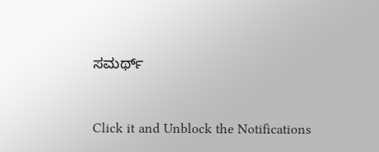ಸಮರ್ಥ್


Click it and Unblock the Notifications